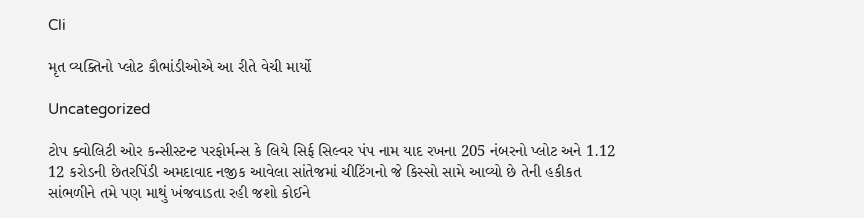Cli

મૃત વ્યક્તિનો પ્લોટ કૌભાંડીઓએ આ રીતે વેચી માર્યો

Uncategorized

ટોપ ક્વોલિટી ઓર કન્સીસ્ટન્ટ પરફોર્મન્સ કે લિયે સિર્ફ સિલ્વર પંપ નામ યાદ રખના 205 નંબરનો પ્લોટ અને 1.12 12 કરોડની છેતરપિંડી અમદાવાદ નજીક આવેલા સાંતેજમાં ચીટિંગનો જે કિસ્સો સામે આવ્યો છે તેની હકીકત સાંભળીને તમે પણ માથું ખંજવાડતા રહી જશો કોઈને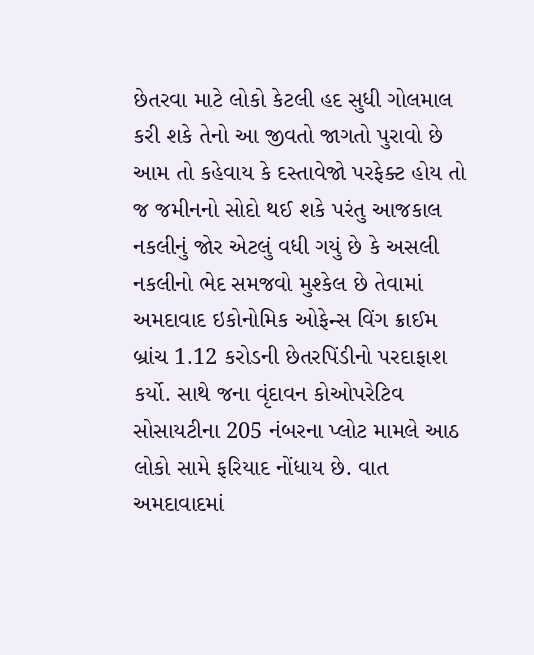છેતરવા માટે લોકો કેટલી હદ સુધી ગોલમાલ કરી શકે તેનો આ જીવતો જાગતો પુરાવો છે આમ તો કહેવાય કે દસ્તાવેજો પરફેક્ટ હોય તો જ જમીનનો સોદો થઈ શકે પરંતુ આજકાલ નકલીનું જોર એટલું વધી ગયું છે કે અસલી નકલીનો ભેદ સમજવો મુશ્કેલ છે તેવામાં અમદાવાદ ઇકોનોમિક ઓફેન્સ વિંગ ક્રાઈમ બ્રાંચ 1.12 કરોડની છેતરપિંડીનો પરદાફાશ કર્યો. સાથે જના વૃંદાવન કોઓપરેટિવ સોસાયટીના 205 નંબરના પ્લોટ મામલે આઠ લોકો સામે ફરિયાદ નોંધાય છે. વાત અમદાવાદમાં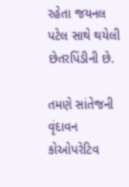રહેતા જયનલ પટેલ સાથે થયેલી છેતરપિંડીની છે.

તમણે સાંતેજની વૃંદાવન કોઓપરેટિવ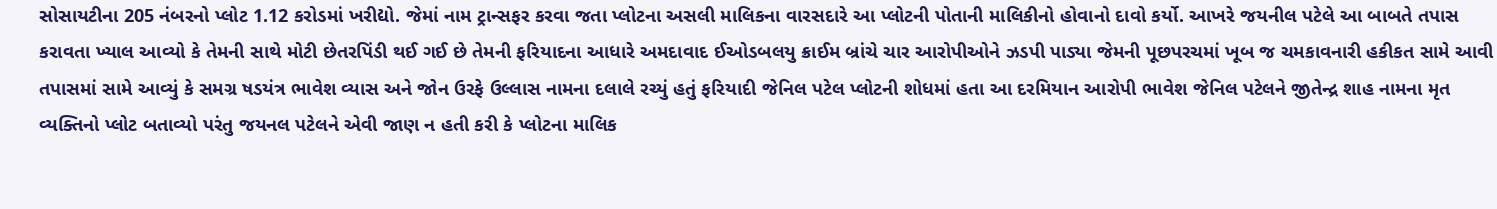સોસાયટીના 205 નંબરનો પ્લોટ 1.12 કરોડમાં ખરીદ્યો. જેમાં નામ ટ્રાન્સફર કરવા જતા પ્લોટના અસલી માલિકના વારસદારે આ પ્લોટની પોતાની માલિકીનો હોવાનો દાવો કર્યો. આખરે જયનીલ પટેલે આ બાબતે તપાસ કરાવતા ખ્યાલ આવ્યો કે તેમની સાથે મોટી છેતરપિંડી થઈ ગઈ છે તેમની ફરિયાદના આધારે અમદાવાદ ઈઓડબલયુ ક્રાઈમ બ્રાંચે ચાર આરોપીઓને ઝડપી પાડ્યા જેમની પૂછપરચમાં ખૂબ જ ચમકાવનારી હકીકત સામે આવી તપાસમાં સામે આવ્યું કે સમગ્ર ષડયંત્ર ભાવેશ વ્યાસ અને જોન ઉરફે ઉલ્લાસ નામના દલાલે રચ્યું હતું ફરિયાદી જેનિલ પટેલ પ્લોટની શોધમાં હતા આ દરમિયાન આરોપી ભાવેશ જેનિલ પટેલને જીતેન્દ્ર શાહ નામના મૃત વ્યક્તિનો પ્લોટ બતાવ્યો પરંતુ જયનલ પટેલને એવી જાણ ન હતી કરી કે પ્લોટના માલિક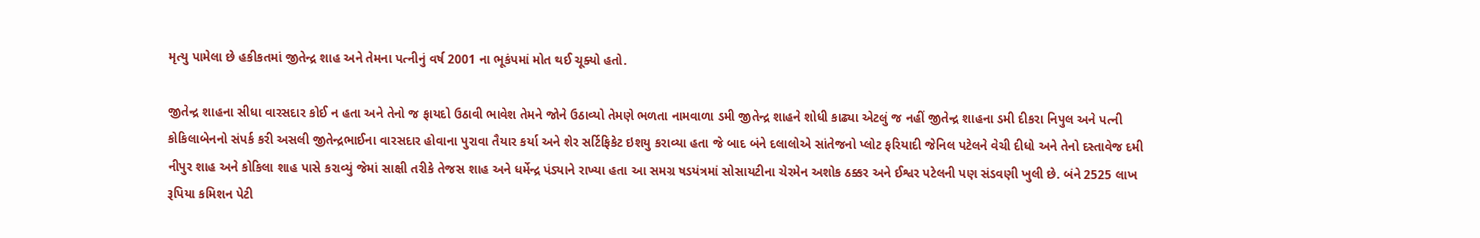મૃત્યુ પામેલા છે હકીકતમાં જીતેન્દ્ર શાહ અને તેમના પત્નીનું વર્ષ 2001 ના ભૂકંપમાં મોત થઈ ચૂક્યો હતો.

જીતેન્દ્ર શાહના સીધા વારસદાર કોઈ ન હતા અને તેનો જ ફાયદો ઉઠાવી ભાવેશ તેમને જોને ઉઠાવ્યો તેમણે ભળતા નામવાળા ડમી જીતેન્દ્ર શાહને શોધી કાઢ્યા એટલું જ નહીં જીતેન્દ્ર શાહના ડમી દીકરા નિપુલ અને પત્ની કોકિલાબેનનો સંપર્ક કરી અસલી જીતેન્દ્રભાઈના વારસદાર હોવાના પુરાવા તૈયાર કર્યા અને શેર સર્ટિફિકેટ ઇશયુ કરાવ્યા હતા જે બાદ બંને દલાલોએ સાંતેજનો પ્લોટ ફરિયાદી જેનિલ પટેલને વેચી દીધો અને તેનો દસ્તાવેજ દમી નીપુર શાહ અને કોકિલા શાહ પાસે કરાવ્યું જેમાં સાક્ષી તરીકે તેજસ શાહ અને ધર્મેન્દ્ર પંડ્યાને રાખ્યા હતા આ સમગ્ર ષડયંત્રમાં સોસાયટીના ચેરમેન અશોક ઠક્કર અને ઈશ્વર પટેલની પણ સંડવણી ખુલી છે. બંને 2525 લાખ રૂપિયા કમિશન પેટી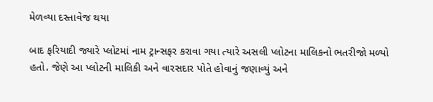મેળવ્યા દસ્તાવેજ થયા

બાદ ફરિયાદી જ્યારે પ્લોટમાં નામ ટ્રાન્સફર કરાવા ગયા ત્યારે અસલી પ્લોટના માલિકનો ભતરીજો મળ્યો હતો. જેણે આ પ્લોટની માલિકી અને વારસદાર પોતે હોવાનું જણાવ્યું અને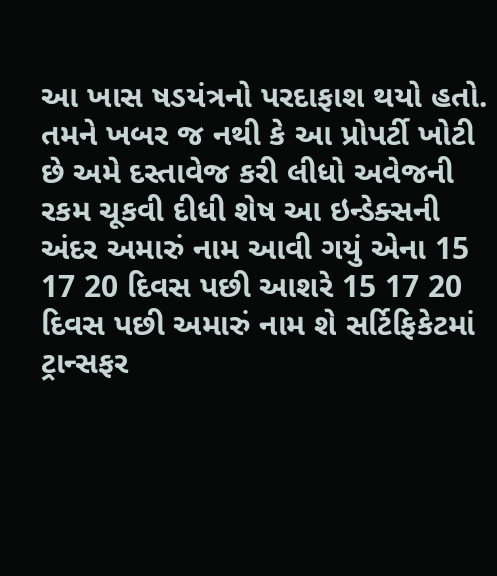આ ખાસ ષડયંત્રનો પરદાફાશ થયો હતો. તમને ખબર જ નથી કે આ પ્રોપર્ટી ખોટી છે અમે દસ્તાવેજ કરી લીધો અવેજની રકમ ચૂકવી દીધી શેષ આ ઇન્ડેક્સની અંદર અમારું નામ આવી ગયું એના 15 17 20 દિવસ પછી આશરે 15 17 20 દિવસ પછી અમારું નામ શે સર્ટિફિકેટમાં ટ્રાન્સફર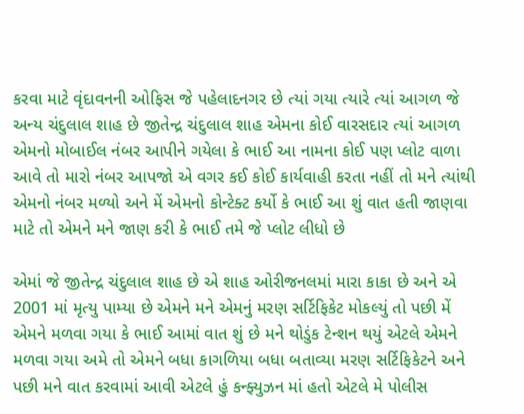કરવા માટે વૃંદાવનની ઓફિસ જે પહેલાદનગર છે ત્યાં ગયા ત્યારે ત્યાં આગળ જે અન્ય ચંદુલાલ શાહ છે જીતેન્દ્ર ચંદુલાલ શાહ એમના કોઈ વારસદાર ત્યાં આગળ એમનો મોબાઈલ નંબર આપીને ગયેલા કે ભાઈ આ નામના કોઈ પણ પ્લોટ વાળા આવે તો મારો નંબર આપજો એ વગર કઈ કોઈ કાર્યવાહી કરતા નહીં તો મને ત્યાંથી એમનો નંબર મળ્યો અને મેં એમનો કોન્ટેક્ટ કર્યો કે ભાઈ આ શું વાત હતી જાણવા માટે તો એમને મને જાણ કરી કે ભાઈ તમે જે પ્લોટ લીધો છે

એમાં જે જીતેન્દ્ર ચંદુલાલ શાહ છે એ શાહ ઓરીજનલમાં મારા કાકા છે અને એ 2001 માં મૃત્યુ પામ્યા છે એમને મને એમનું મરણ સર્ટિફિકેટ મોકલ્યું તો પછી મેં એમને મળવા ગયા કે ભાઈ આમાં વાત શું છે મને થોડુંક ટેન્શન થયું એટલે એમને મળવા ગયા અમે તો એમને બધા કાગળિયા બધા બતાવ્યા મરણ સર્ટિફિકેટને અને પછી મને વાત કરવામાં આવી એટલે હું કન્ફ્યુઝન માં હતો એટલે મે પોલીસ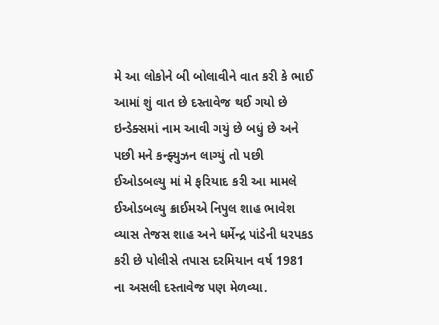મે આ લોકોને બી બોલાવીને વાત કરી કે ભાઈ આમાં શું વાત છે દસ્તાવેજ થઈ ગયો છે ઇન્ડેક્સમાં નામ આવી ગયું છે બધું છે અને પછી મને કન્ફ્યુઝન લાગ્યું તો પછી ઈઓડબલ્યુ માં મે ફરિયાદ કરી આ મામલે ઈઓડબલ્યુ ક્રાઈમએ નિપુલ શાહ ભાવેશ વ્યાસ તેજસ શાહ અને ધર્મેન્દ્ર પાંડેની ધરપકડ કરી છે પોલીસે તપાસ દરમિયાન વર્ષ 1981 ના અસલી દસ્તાવેજ પણ મેળવ્યા.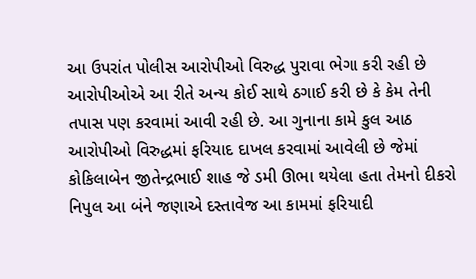આ ઉપરાંત પોલીસ આરોપીઓ વિરુદ્ધ પુરાવા ભેગા કરી રહી છે આરોપીઓએ આ રીતે અન્ય કોઈ સાથે ઠગાઈ કરી છે કે કેમ તેની તપાસ પણ કરવામાં આવી રહી છે. આ ગુનાના કામે કુલ આઠ આરોપીઓ વિરુદ્ધમાં ફરિયાદ દાખલ કરવામાં આવેલી છે જેમાં કોકિલાબેન જીતેન્દ્રભાઈ શાહ જે ડમી ઊભા થયેલા હતા તેમનો દીકરો નિપુલ આ બંને જણાએ દસ્તાવેજ આ કામમાં ફરિયાદી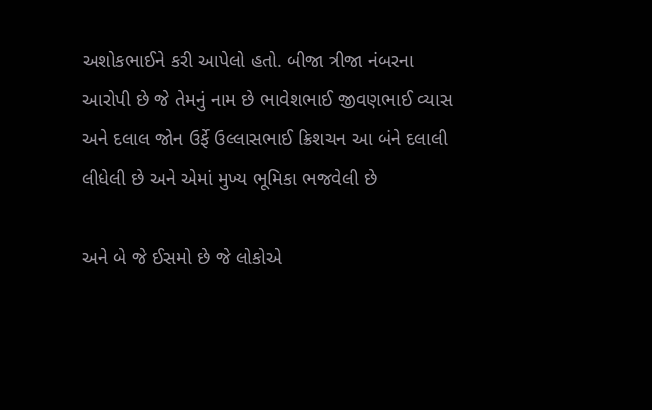અશોકભાઈને કરી આપેલો હતો. બીજા ત્રીજા નંબરના આરોપી છે જે તેમનું નામ છે ભાવેશભાઈ જીવણભાઈ વ્યાસ અને દલાલ જોન ઉર્ફે ઉલ્લાસભાઈ ક્રિશચન આ બંને દલાલી લીધેલી છે અને એમાં મુખ્ય ભૂમિકા ભજવેલી છે

અને બે જે ઈસમો છે જે લોકોએ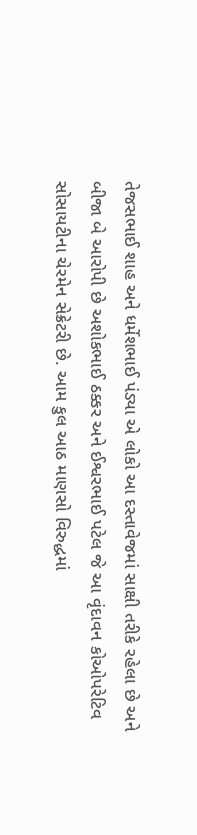તેજસભાઈ શાહ અને ધર્મેશભાઈ પંડ્યા એ લોકો આ દસ્તાવેજમાં સાક્ષી તરીકે રહેલા છે અને બીજા બે આરોપી છે અશોકભાઈ ઠક્કર અને ઈશ્વરભાઈ પટેલ જે આ વૃંદાવન કોઓપરેટિવ સોસાયટીના ચેરમેન સેક્રેટરી છે. આમ કુલ આઠ માણસો વિરુદ્ધમાં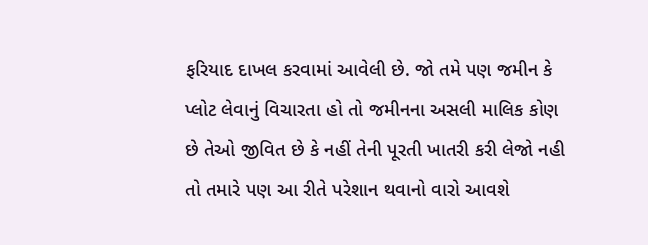ફરિયાદ દાખલ કરવામાં આવેલી છે. જો તમે પણ જમીન કે પ્લોટ લેવાનું વિચારતા હો તો જમીનના અસલી માલિક કોણ છે તેઓ જીવિત છે કે નહીં તેની પૂરતી ખાતરી કરી લેજો નહી તો તમારે પણ આ રીતે પરેશાન થવાનો વારો આવશે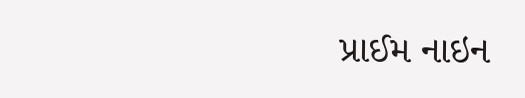પ્રાઈમ નાઇન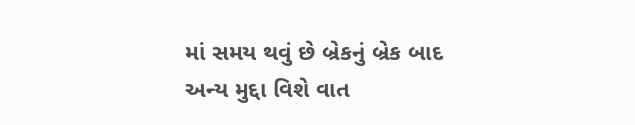માં સમય થવું છે બ્રેકનું બ્રેક બાદ અન્ય મુદ્દા વિશે વાત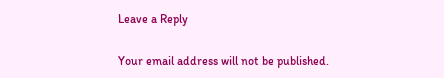Leave a Reply

Your email address will not be published.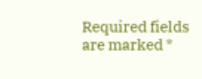Required fields are marked *